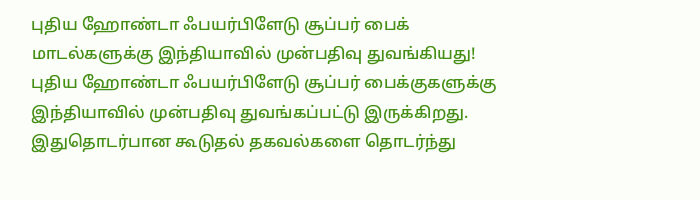புதிய ஹோண்டா ஃபயர்பிளேடு சூப்பர் பைக் மாடல்களுக்கு இந்தியாவில் முன்பதிவு துவங்கியது!
புதிய ஹோண்டா ஃபயர்பிளேடு சூப்பர் பைக்குகளுக்கு இந்தியாவில் முன்பதிவு துவங்கப்பட்டு இருக்கிறது. இதுதொடர்பான கூடுதல் தகவல்களை தொடர்ந்து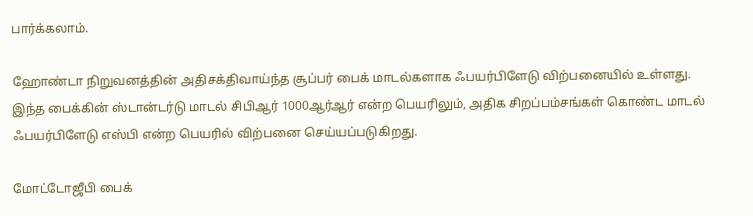பார்க்கலாம்.

ஹோண்டா நிறுவனத்தின் அதிசக்திவாய்ந்த சூப்பர் பைக் மாடல்களாக ஃபயர்பிளேடு விற்பனையில் உள்ளது. இந்த பைக்கின் ஸ்டான்டர்டு மாடல் சிபிஆர் 1000ஆர்ஆர் என்ற பெயரிலும், அதிக சிறப்பம்சங்கள் கொண்ட மாடல் ஃபயர்பிளேடு எஸ்பி என்ற பெயரில் விற்பனை செய்யப்படுகிறது.

மோட்டோஜீபி பைக்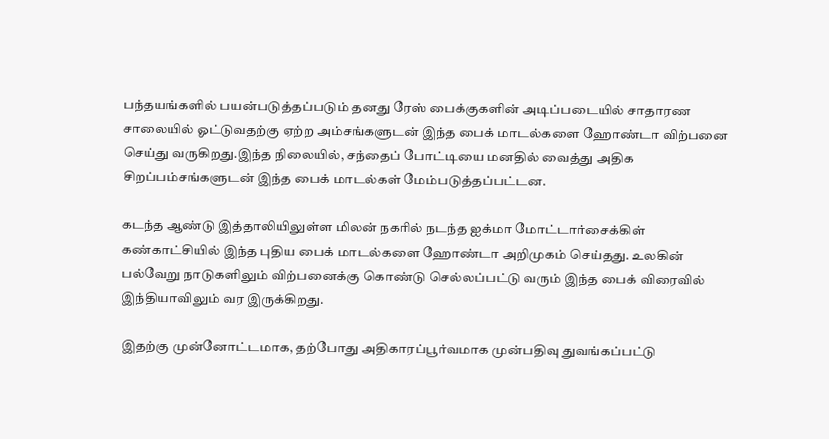பந்தயங்களில் பயன்படுத்தப்படும் தனது ரேஸ் பைக்குகளின் அடிப்படையில் சாதாரண சாலையில் ஓட்டுவதற்கு ஏற்ற அம்சங்களுடன் இந்த பைக் மாடல்களை ஹோண்டா விற்பனை செய்து வருகிறது.இந்த நிலையில், சந்தைப் போட்டியை மனதில் வைத்து அதிக சிறப்பம்சங்களுடன் இந்த பைக் மாடல்கள் மேம்படுத்தப்பட்டன.

கடந்த ஆண்டு இத்தாலியிலுள்ள மிலன் நகரில் நடந்த ஐக்மா மோட்டார்சைக்கிள் கண்காட்சியில் இந்த புதிய பைக் மாடல்களை ஹோண்டா அறிமுகம் செய்தது. உலகின் பல்வேறு நாடுகளிலும் விற்பனைக்கு கொண்டு செல்லப்பட்டு வரும் இந்த பைக் விரைவில் இந்தியாவிலும் வர இருக்கிறது.

இதற்கு முன்னோட்டமாக, தற்போது அதிகாரப்பூர்வமாக முன்பதிவு துவங்கப்பட்டு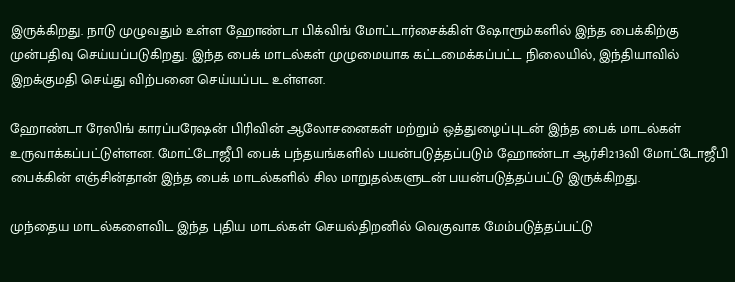இருக்கிறது. நாடு முழுவதும் உள்ள ஹோண்டா பிக்விங் மோட்டார்சைக்கிள் ஷோரூம்களில் இந்த பைக்கிற்கு முன்பதிவு செய்யப்படுகிறது. இந்த பைக் மாடல்கள் முழுமையாக கட்டமைக்கப்பட்ட நிலையில், இந்தியாவில் இறக்குமதி செய்து விற்பனை செய்யப்பட உள்ளன.

ஹோண்டா ரேஸிங் காரப்பரேஷன் பிரிவின் ஆலோசனைகள் மற்றும் ஒத்துழைப்புடன் இந்த பைக் மாடல்கள் உருவாக்கப்பட்டுள்ளன. மோட்டோஜீபி பைக் பந்தயங்களில் பயன்படுத்தப்படும் ஹோண்டா ஆர்சி213வி மோட்டோஜீபி பைக்கின் எஞ்சின்தான் இந்த பைக் மாடல்களில் சில மாறுதல்களுடன் பயன்படுத்தப்பட்டு இருக்கிறது.

முந்தைய மாடல்களைவிட இந்த புதிய மாடல்கள் செயல்திறனில் வெகுவாக மேம்படுத்தப்பட்டு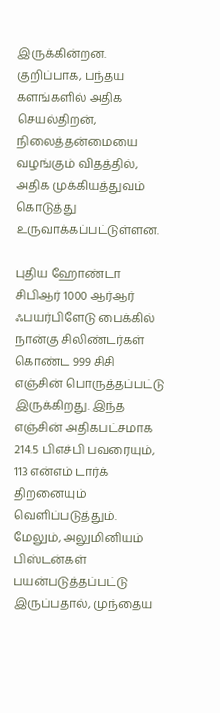இருக்கின்றன. குறிப்பாக, பந்தய களங்களில் அதிக செயல்திறன், நிலைத்தன்மையை வழங்கும் விதத்தில், அதிக முக்கியத்துவம் கொடுத்து உருவாக்கப்பட்டுள்ளன.

புதிய ஹோண்டா சிபிஆர் 1000 ஆர்ஆர் ஃபயர்பிளேடு பைக்கில் நான்கு சிலிண்டர்கள் கொண்ட 999 சிசி எஞ்சின் பொருத்தப்பட்டு இருக்கிறது. இந்த எஞ்சின் அதிகபட்சமாக 214.5 பிஎச்பி பவரையும், 113 என்எம் டார்க் திறனையும் வெளிப்படுத்தும். மேலும், அலுமினியம் பிஸ்டன்கள் பயன்படுத்தப்பட்டு இருப்பதால், முந்தைய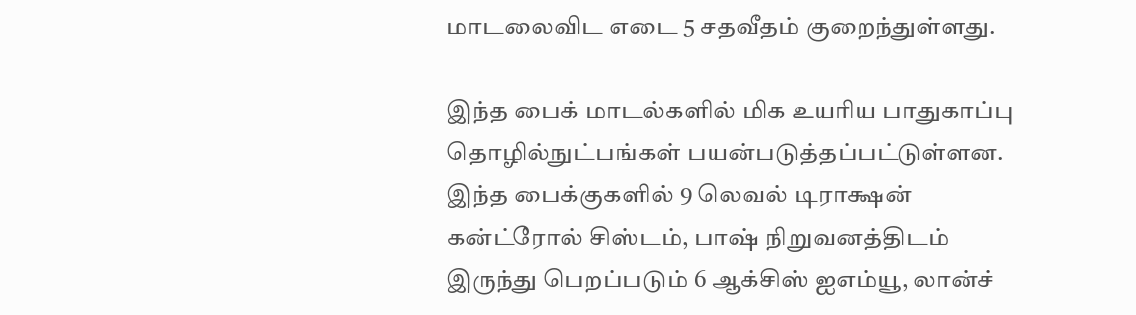மாடலைவிட எடை 5 சதவீதம் குறைந்துள்ளது.

இந்த பைக் மாடல்களில் மிக உயரிய பாதுகாப்பு தொழில்நுட்பங்கள் பயன்படுத்தப்பட்டுள்ளன. இந்த பைக்குகளில் 9 லெவல் டிராக்ஷன் கன்ட்ரோல் சிஸ்டம், பாஷ் நிறுவனத்திடம் இருந்து பெறப்படும் 6 ஆக்சிஸ் ஐஎம்யூ, லான்ச்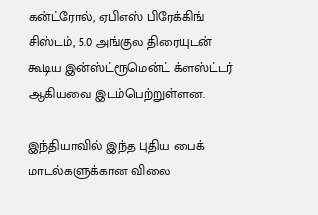கன்ட்ரோல், ஏபிஎஸ் பிரேக்கிங் சிஸ்டம், 5.0 அங்குல திரையுடன் கூடிய இன்ஸ்ட்ரூமென்ட் க்ளஸ்ட்டர் ஆகியவை இடம்பெற்றுள்ளன.

இந்தியாவில் இந்த புதிய பைக் மாடல்களுக்கான விலை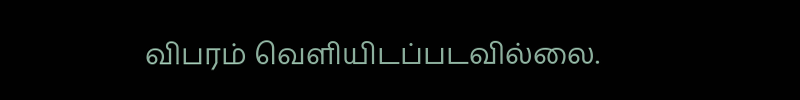விபரம் வெளியிடப்படவில்லை.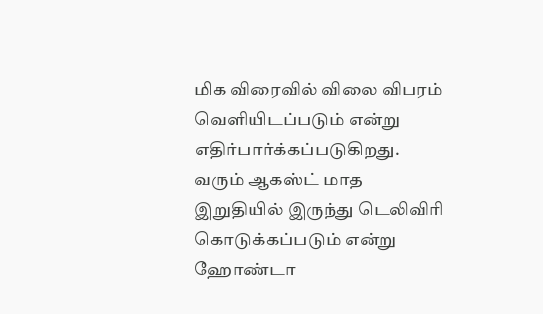மிக விரைவில் விலை விபரம் வெளியிடப்படும் என்று எதிர்பார்க்கப்படுகிறது. வரும் ஆகஸ்ட் மாத இறுதியில் இருந்து டெலிவிரி கொடுக்கப்படும் என்று ஹோண்டா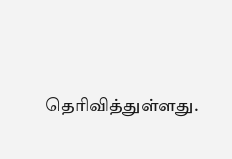தெரிவித்துள்ளது.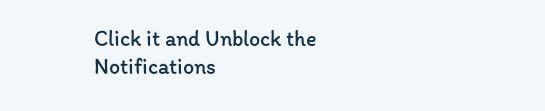Click it and Unblock the Notifications